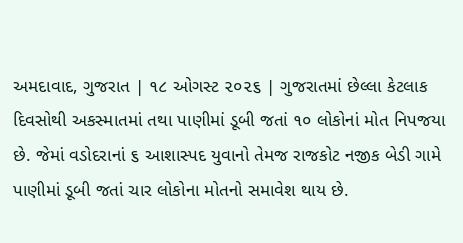અમદાવાદ, ગુજરાત | ૧૮ ઓગસ્ટ ૨૦૨૬ | ગુજરાતમાં છેલ્લા કેટલાક દિવસોથી અકસ્માતમાં તથા પાણીમાં ડૂબી જતાં ૧૦ લોકોનાં મોત નિપજયા છે. જેમાં વડોદરાનાં ૬ આશાસ્પદ યુવાનો તેમજ રાજકોટ નજીક બેડી ગામે પાણીમાં ડૂબી જતાં ચાર લોકોના મોતનો સમાવેશ થાય છે.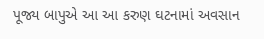પૂજ્ય બાપુએ આ આ કરુણ ઘટનામાં અવસાન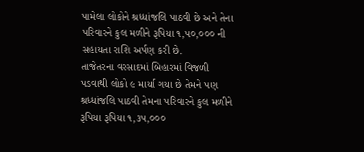પામેલા લોકોને શ્રધ્ધાંજલિ પાઠવી છે અને તેના પરિવારને કુલ મળીને રૂપિયા ૧,૫૦,૦૦૦ ની સહાયતા રાશિ અર્પણ કરી છે.
તાજેતરના વરસાદમાં બિહારમાં વિજળી પડવાથી લોકો ૯ માર્યા ગયા છે તેમને પણ શ્રધ્ધાંજલિ પાઠવી તેમના પરિવારને કુલ મળીને રૂપિયા રૂપિયા ૧,૩૫,૦૦૦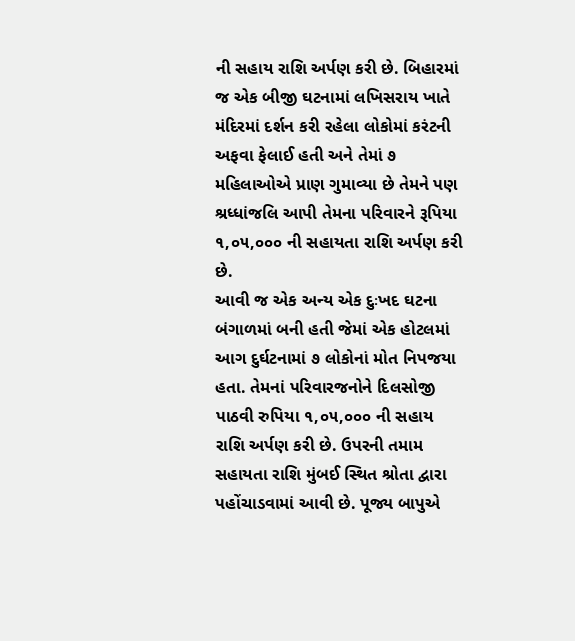ની સહાય રાશિ અર્પણ કરી છે. બિહારમાં જ એક બીજી ઘટનામાં લખિસરાય ખાતે મંદિરમાં દર્શન કરી રહેલા લોકોમાં કરંટની અફવા ફેલાઈ હતી અને તેમાં ૭ મહિલાઓએ પ્રાણ ગુમાવ્યા છે તેમને પણ શ્રધ્ધાંજલિ આપી તેમના પરિવારને રૂપિયા ૧,૦૫,૦૦૦ ની સહાયતા રાશિ અર્પણ કરી છે.
આવી જ એક અન્ય એક દુઃખદ ઘટના બંગાળમાં બની હતી જેમાં એક હોટલમાં આગ દુર્ઘટનામાં ૭ લોકોનાં મોત નિપજયા હતા. તેમનાં પરિવારજનોને દિલસોજી પાઠવી રુપિયા ૧,૦૫,૦૦૦ ની સહાય રાશિ અર્પણ કરી છે. ઉપરની તમામ સહાયતા રાશિ મુંબઈ સ્થિત શ્રોતા દ્વારા પહોંચાડવામાં આવી છે. પૂજ્ય બાપુએ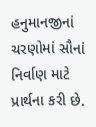હનુમાનજીનાં ચરણોમાં સૌનાં નિર્વાણ માટે પ્રાર્થના કરી છે.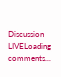Discussion
LIVELoading comments...